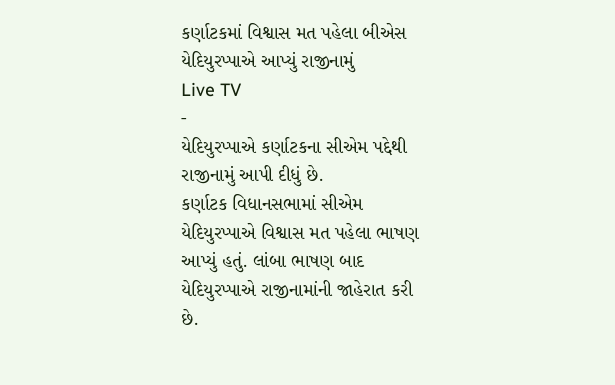કર્ણાટકમાં વિશ્વાસ મત પહેલા બીએસ યેદિયુરપ્પાએ આપ્યું રાજીનામું
Live TV
-
યેદિયુરપ્પાએ કર્ણાટકના સીએમ પદ્દેથી રાજીનામું આપી દીધું છે.
કર્ણાટક વિધાનસભામાં સીએમ યેદિયુરપ્પાએ વિશ્વાસ મત પહેલા ભાષણ આપ્યું હતું. લાંબા ભાષણ બાદ યેદિયુરપ્પાએ રાજીનામાંની જાહેરાત કરી છે.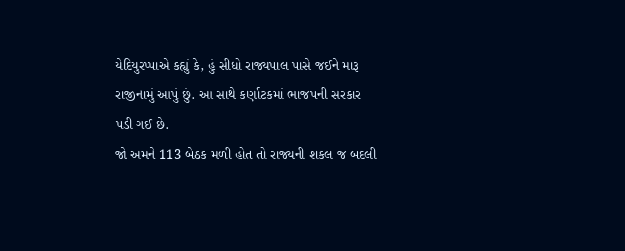યેદિયુરપ્પાએ કહ્યું કે, હું સીધો રાજ્યપાલ પાસે જઈને મારૂ રાજીનામું આપું છું. આ સાથે કર્ણાટકમાં ભાજપની સરકાર પડી ગઈ છે.
જો અમને 113 બેઠક મળી હોત તો રાજ્યની શકલ જ બદલી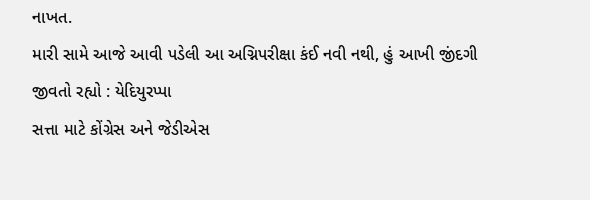નાખત.
મારી સામે આજે આવી પડેલી આ અગ્નિપરીક્ષા કંઈ નવી નથી, હું આખી જીંદગી જીવતો રહ્યો : યેદિયુરપ્પા
સત્તા માટે કોંગ્રેસ અને જેડીએસ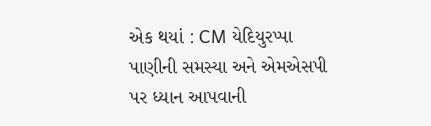એક થયાં : CM યેદિયુરપ્પા
પાણીની સમસ્યા અને એમએસપી પર ધ્યાન આપવાની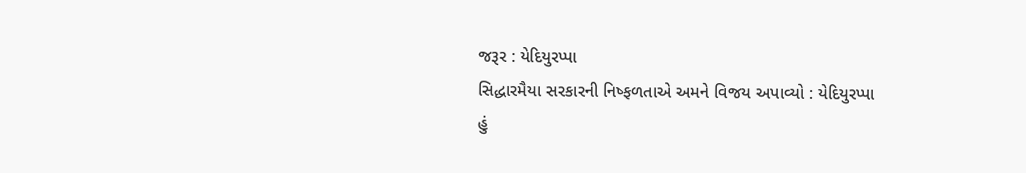જરૂર : યેદિયુરપ્પા
સિદ્ધારમૈયા સરકારની નિષ્ફળતાએ અમને વિજય અપાવ્યો : યેદિયુરપ્પા
હું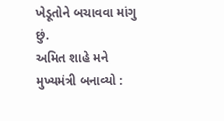ખેડૂતોને બચાવવા માંગુ છું.
અમિત શાહે મને મુખ્યમંત્રી બનાવ્યો :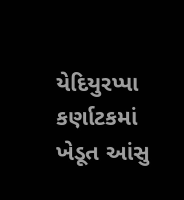યેદિયુરપ્પા
કર્ણાટકમાં ખેડૂત આંસુ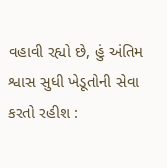વહાવી રહ્યો છે, હું અંતિમ શ્વાસ સુધી ખેડૂતોની સેવા કરતો રહીશ :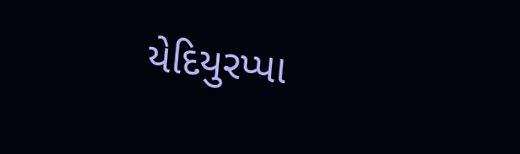યેદિયુરપ્પા